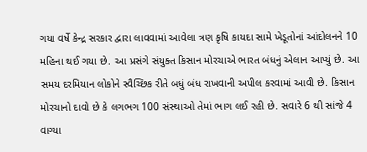ગયા વર્ષે કેન્દ્ર સરકાર દ્વારા લાવવામાં આવેલા ત્રણ કૃષિ કાયદા સામે ખેડૂતોનાં આંદોલનને 10 મહિના થઈ ગયા છે. આ પ્રસંગે સંયુક્ત કિસાન મોરચાએ ભારત બંધનું એલાન આપ્યું છે. આ સમય દરમિયાન લોકોને સ્વૈચ્છિક રીતે બધું બંધ રાખવાની અપીલ કરવામાં આવી છે. કિસાન મોરચાનો દાવો છે કે લગભગ 100 સંસ્થાઓ તેમાં ભાગ લઈ રહી છે. સવારે 6 થી સાંજે 4 વાગ્યા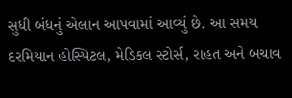સુધી બંધનું એલાન આપવામાં આવ્યું છે. આ સમય દરમિયાન હોસ્પિટલ, મેડિકલ સ્ટોર્સ, રાહત અને બચાવ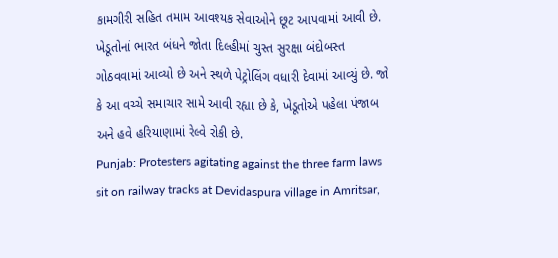કામગીરી સહિત તમામ આવશ્યક સેવાઓને છૂટ આપવામાં આવી છે. ખેડૂતોનાં ભારત બંધને જોતા દિલ્હીમાં ચુસ્ત સુરક્ષા બંદોબસ્ત ગોઠવવામાં આવ્યો છે અને સ્થળે પેટ્રોલિંગ વધારી દેવામાં આવ્યું છે. જો કે આ વચ્ચે સમાચાર સામે આવી રહ્યા છે કે, ખેડૂતોએ પહેલા પંજાબ અને હવે હરિયાણામાં રેલ્વે રોકી છે.
Punjab: Protesters agitating against the three farm laws sit on railway tracks at Devidaspura village in Amritsar,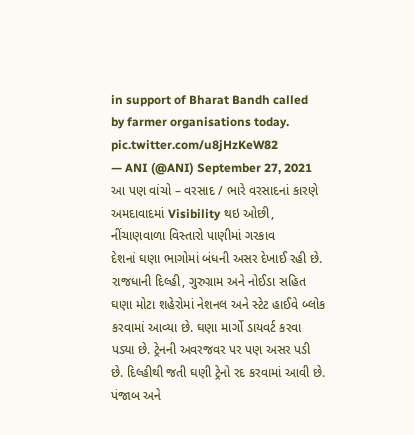in support of Bharat Bandh called by farmer organisations today. pic.twitter.com/u8jHzKeW82
— ANI (@ANI) September 27, 2021
આ પણ વાંચો – વરસાદ / ભારે વરસાદનાં કારણે અમદાવાદમાં Visibility થઇ ઓછી, નીંચાણવાળા વિસ્તારો પાણીમાં ગરકાવ
દેશનાં ઘણા ભાગોમાં બંધની અસર દેખાઈ રહી છે. રાજધાની દિલ્હી, ગુરુગ્રામ અને નોઈડા સહિત ઘણા મોટા શહેરોમાં નેશનલ અને સ્ટેટ હાઈવે બ્લોક કરવામાં આવ્યા છે. ઘણા માર્ગો ડાયવર્ટ કરવા પડ્યા છે. ટ્રેનની અવરજવર પર પણ અસર પડી છે. દિલ્હીથી જતી ઘણી ટ્રેનો રદ કરવામાં આવી છે. પંજાબ અને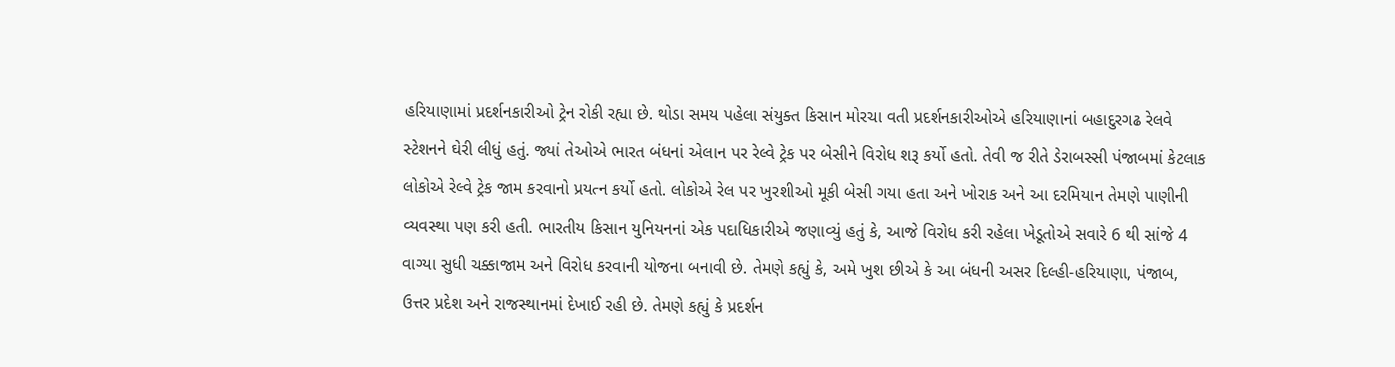હરિયાણામાં પ્રદર્શનકારીઓ ટ્રેન રોકી રહ્યા છે. થોડા સમય પહેલા સંયુક્ત કિસાન મોરચા વતી પ્રદર્શનકારીઓએ હરિયાણાનાં બહાદુરગઢ રેલવે સ્ટેશનને ઘેરી લીધું હતું. જ્યાં તેઓએ ભારત બંધનાં એલાન પર રેલ્વે ટ્રેક પર બેસીને વિરોધ શરૂ કર્યો હતો. તેવી જ રીતે ડેરાબસ્સી પંજાબમાં કેટલાક લોકોએ રેલ્વે ટ્રેક જામ કરવાનો પ્રયત્ન કર્યો હતો. લોકોએ રેલ પર ખુરશીઓ મૂકી બેસી ગયા હતા અને ખોરાક અને આ દરમિયાન તેમણે પાણીની વ્યવસ્થા પણ કરી હતી. ભારતીય કિસાન યુનિયનનાં એક પદાધિકારીએ જણાવ્યું હતું કે, આજે વિરોધ કરી રહેલા ખેડૂતોએ સવારે 6 થી સાંજે 4 વાગ્યા સુધી ચક્કાજામ અને વિરોધ કરવાની યોજના બનાવી છે. તેમણે કહ્યું કે, અમે ખુશ છીએ કે આ બંધની અસર દિલ્હી-હરિયાણા, પંજાબ, ઉત્તર પ્રદેશ અને રાજસ્થાનમાં દેખાઈ રહી છે. તેમણે કહ્યું કે પ્રદર્શન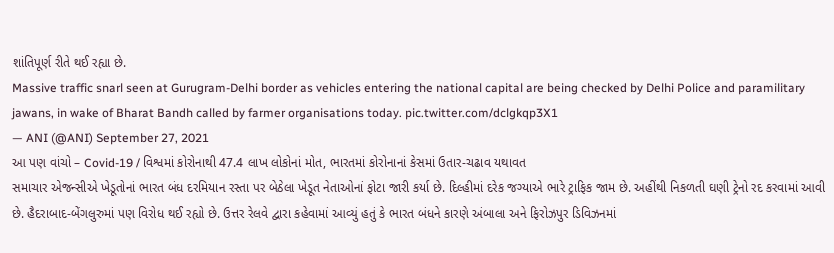શાંતિપૂર્ણ રીતે થઈ રહ્યા છે.
Massive traffic snarl seen at Gurugram-Delhi border as vehicles entering the national capital are being checked by Delhi Police and paramilitary jawans, in wake of Bharat Bandh called by farmer organisations today. pic.twitter.com/dclgkqp3X1
— ANI (@ANI) September 27, 2021
આ પણ વાંચો – Covid-19 / વિશ્વમાં કોરોનાથી 47.4 લાખ લોકોનાં મોત, ભારતમાં કોરોનાનાં કેસમાં ઉતાર-ચઢાવ યથાવત
સમાચાર એજન્સીએ ખેડૂતોનાં ભારત બંધ દરમિયાન રસ્તા પર બેઠેલા ખેડૂત નેતાઓનાં ફોટા જારી કર્યા છે. દિલ્હીમાં દરેક જગ્યાએ ભારે ટ્રાફિક જામ છે. અહીંથી નિકળતી ઘણી ટ્રેનો રદ કરવામાં આવી છે. હૈદરાબાદ-બેંગલુરુમાં પણ વિરોધ થઈ રહ્યો છે. ઉત્તર રેલવે દ્વારા કહેવામાં આવ્યું હતું કે ભારત બંધને કારણે અંબાલા અને ફિરોઝપુર ડિવિઝનમાં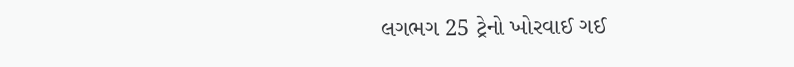લગભગ 25 ટ્રેનો ખોરવાઈ ગઈ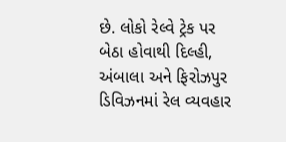છે. લોકો રેલ્વે ટ્રેક પર બેઠા હોવાથી દિલ્હી, અંબાલા અને ફિરોઝપુર ડિવિઝનમાં રેલ વ્યવહાર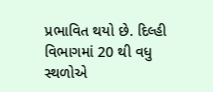પ્રભાવિત થયો છે. દિલ્હી વિભાગમાં 20 થી વધુ સ્થળોએ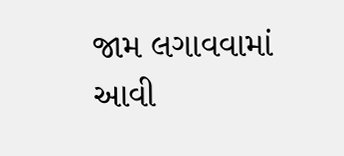જામ લગાવવામાં આવી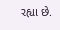રહ્યા છે.